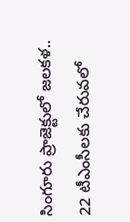సింగూరు ప్రాజెక్టులో జలకళ.. 22 టీఎంసీలకు చేరువలో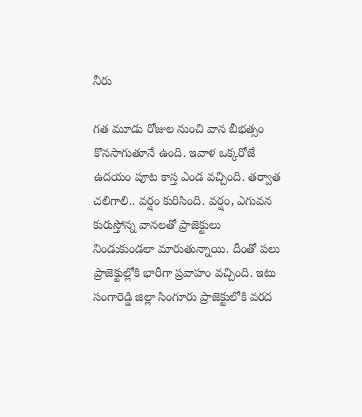నీరు

గత మూడు రోజుల నుంచి వాన బీభత్సం కొనసాగుతూనే ఉంది. ఇవాళ ఒక్కరోజే ఉదయం పూట కాస్త ఎండ వచ్చింది. తర్వాత చలిగాలి.. వర్షం కురిసింది. వర్షం, ఎగువన కురుస్తోన్న వానలతో ప్రాజెక్టులు నిండుకుండలా మారుతున్నాయి. దీంతో పలు ప్రాజెక్టుల్లోకి భారీగా ప్రవాహం వచ్చింది. ఇటు సంగారెడ్డి జిల్లా సింగూరు ప్రాజెక్టులోకి వరద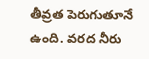తీవ్రత పెరుగుతూనే ఉంది. వరద నీరు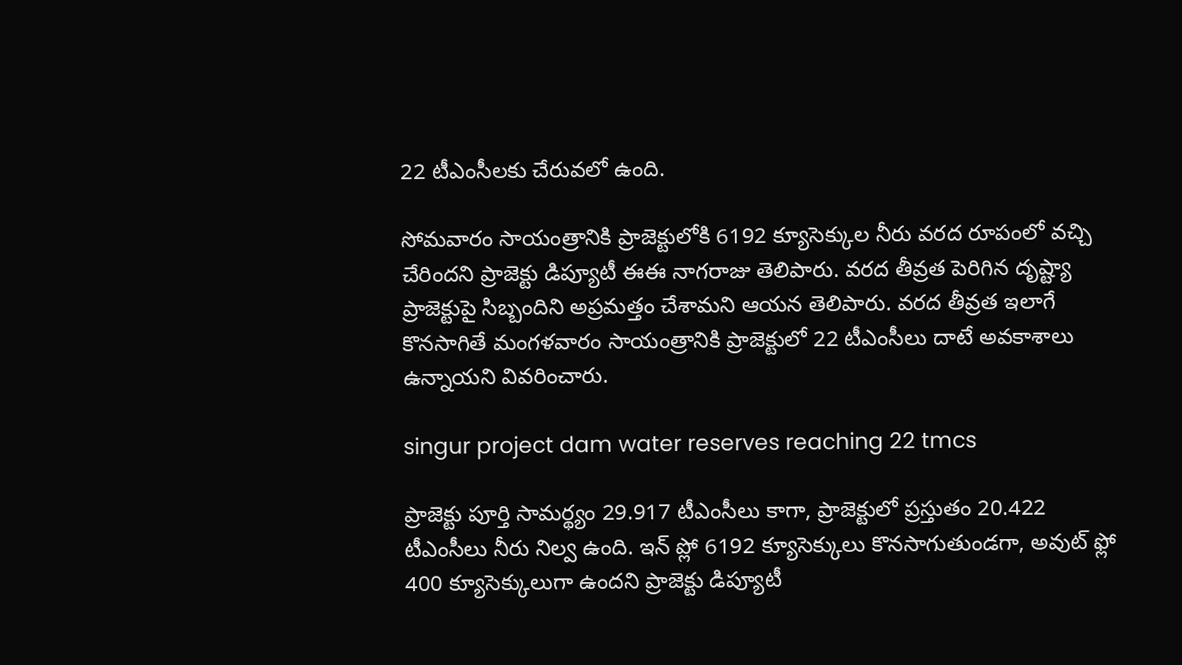22 టీఎంసీలకు చేరువలో ఉంది.

సోమవారం సాయంత్రానికి ప్రాజెక్టులోకి 6192 క్యూసెక్కుల నీరు వరద రూపంలో వచ్చి చేరిందని ప్రాజెక్టు డిప్యూటీ ఈఈ నాగరాజు తెలిపారు. వరద తీవ్రత పెరిగిన దృష్ట్యా ప్రాజెక్టుపై సిబ్బందిని అప్రమత్తం చేశామని ఆయన తెలిపారు. వరద తీవ్రత ఇలాగే కొనసాగితే మంగళవారం సాయంత్రానికి ప్రాజెక్టులో 22 టీఎంసీలు దాటే అవకాశాలు ఉన్నాయని వివరించారు.

singur project dam water reserves reaching 22 tmcs

ప్రాజెక్టు పూర్తి సామర్థ్యం 29.917 టీఎంసీలు కాగా, ప్రాజెక్టులో ప్రస్తుతం 20.422 టీఎంసీలు నీరు నిల్వ ఉంది. ఇన్ ప్లో 6192 క్యూసెక్కులు కొనసాగుతుండగా, అవుట్ ఫ్లో 400 క్యూసెక్కులుగా ఉందని ప్రాజెక్టు డిప్యూటీ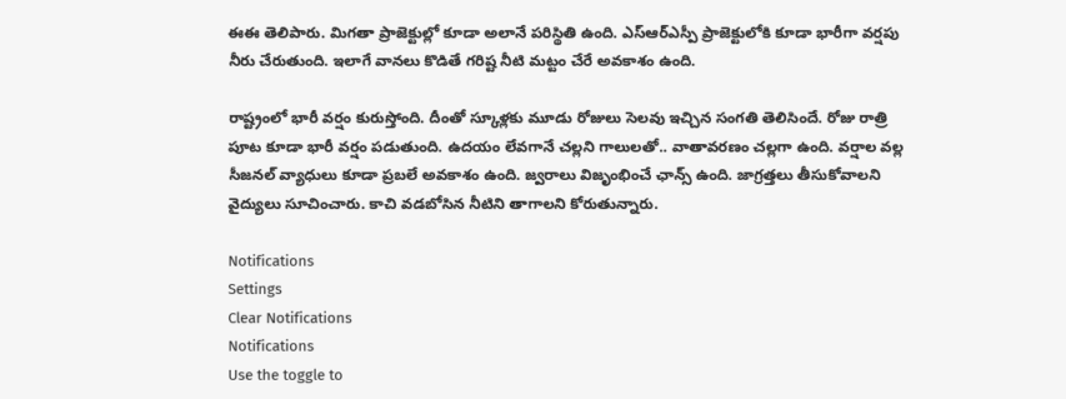ఈఈ తెలిపారు. మిగతా ప్రాజెక్టుల్లో కూడా అలానే పరిస్థితి ఉంది. ఎస్ఆర్ఎస్పీ ప్రాజెక్టులోకి కూడా భారీగా వర్షపు నీరు చేరుతుంది. ఇలాగే వానలు కొడితే గరిష్ట నీటి మట్టం చేరే అవకాశం ఉంది.

రాష్ట్రంలో భారీ వర్షం కురుస్తోంది. దీంతో స్కూళ్లకు మూడు రోజులు సెలవు ఇచ్చిన సంగతి తెలిసిందే. రోజు రాత్రి పూట కూడా భారీ వర్షం పడుతుంది. ఉదయం లేవగానే చల్లని గాలులతో.. వాతావరణం చల్లగా ఉంది. వర్షాల వల్ల సీజనల్ వ్యాధులు కూడా ప్రబలే అవకాశం ఉంది. జ్వరాలు విజృంభించే ఛాన్స్ ఉంది. జాగ్రత్తలు తీసుకోవాలని వైద్యులు సూచించారు. కాచి వడబోసిన నీటిని తాగాలని కోరుతున్నారు.

Notifications
Settings
Clear Notifications
Notifications
Use the toggle to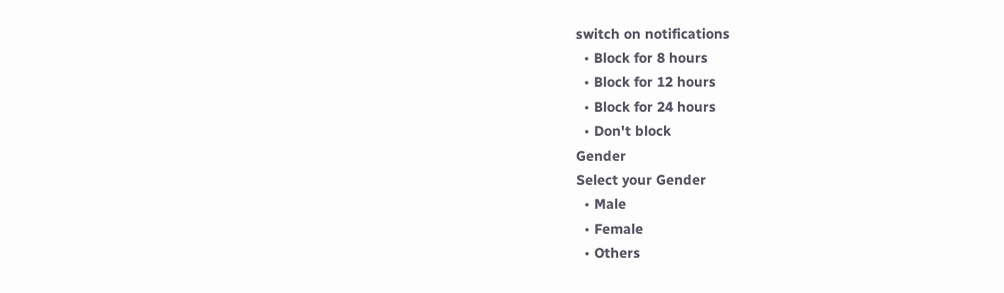switch on notifications
  • Block for 8 hours
  • Block for 12 hours
  • Block for 24 hours
  • Don't block
Gender
Select your Gender
  • Male
  • Female
  • Others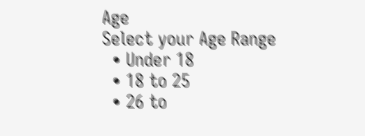Age
Select your Age Range
  • Under 18
  • 18 to 25
  • 26 to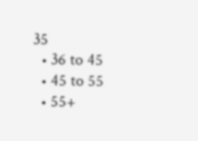35
  • 36 to 45
  • 45 to 55
  • 55+